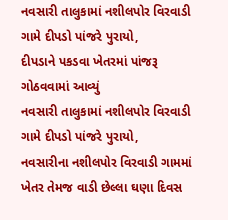નવસારી તાલુકામાં નશીલપોર વિરવાડી ગામે દીપડો પાંજરે પુરાયો,
દીપડાને પકડવા ખેતરમાં પાંજરૂ ગોઠવવામાં આવ્યું
નવસારી તાલુકામાં નશીલપોર વિરવાડી ગામે દીપડો પાંજરે પુરાયો,
નવસારીના નશીલપોર વિરવાડી ગામમાં ખેતર તેમજ વાડી છેલ્લા ઘણા દિવસ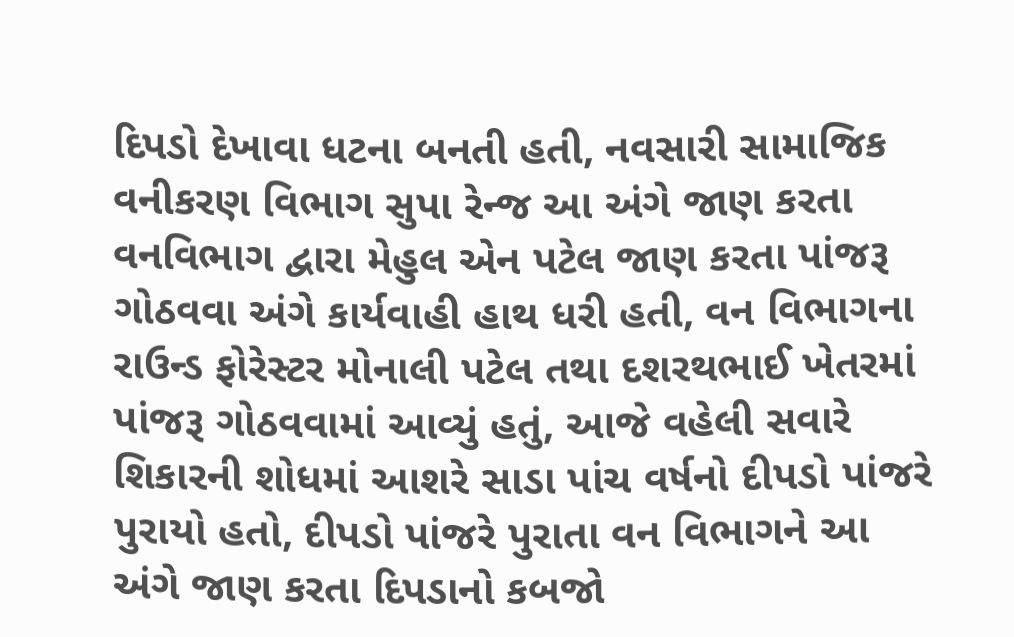દિપડો દેખાવા ધટના બનતી હતી, નવસારી સામાજિક વનીકરણ વિભાગ સુપા રેન્જ આ અંગે જાણ કરતા વનવિભાગ દ્વારા મેહુલ એન પટેલ જાણ કરતા પાંજરૂ ગોઠવવા અંગે કાર્યવાહી હાથ ધરી હતી, વન વિભાગના રાઉન્ડ ફોરેસ્ટર મોનાલી પટેલ તથા દશરથભાઈ ખેતરમાં પાંજરૂ ગોઠવવામાં આવ્યું હતું, આજે વહેલી સવારે શિકારની શોધમાં આશરે સાડા પાંચ વર્ષનો દીપડો પાંજરે પુરાયો હતો, દીપડો પાંજરે પુરાતા વન વિભાગને આ અંગે જાણ કરતા દિપડાનો કબજો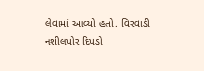લેવામાં આવ્યો હતો. વિરવાડી નશીલપોર દિપડો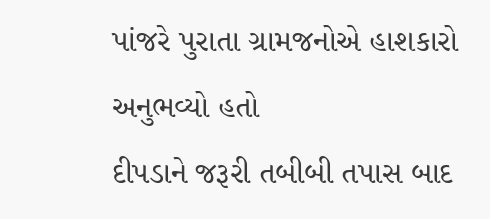પાંજરે પુરાતા ગ્રામજનોએ હાશકારો અનુભવ્યો હતો
દીપડાને જરૂરી તબીબી તપાસ બાદ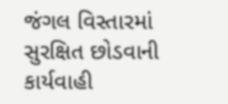જંગલ વિસ્તારમાં સુરક્ષિત છોડવાની કાર્યવાહી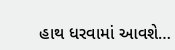હાથ ધરવામાં આવશે…